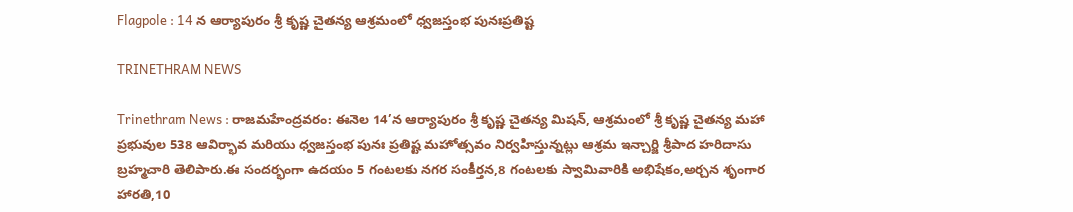Flagpole : 14 న ఆర్యాపురం శ్రీ కృష్ణ చైతన్య ఆశ్రమంలో ధ్వజస్తంభ పునఃప్రతిష్ట

TRINETHRAM NEWS

Trinethram News : రాజమహేంద్రవరం: ఈనెల 14’న ఆర్యాపురం శ్రీ కృష్ణ చైతన్య మిషన్, ఆశ్రమంలో శ్రీ కృష్ణ చైతన్య మహా ప్రభువుల 538 ఆవిర్భావ మరియు ధ్వజస్తంభ పునః ప్రతిష్ట మహోత్సవం నిర్వహిస్తున్నట్లు ఆశ్రమ ఇన్చార్జి శ్రీపాద హరిదాసు బ్రహ్మచారి తెలిపారు.ఈ సందర్భంగా ఉదయం 5 గంటలకు నగర సంకీర్తన,8 గంటలకు స్వామివారికి అభిషేకం,అర్చన శృంగార హారతి,10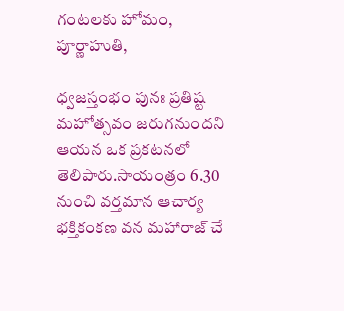గంటలకు హోమం, పూర్ణాహుతి,

ధ్వజస్తంభం పునః ప్రతిష్ట మహోత్సవం జరుగనుందని ఆయన ఒక ప్రకటనలో తెలిపారు.సాయంత్రం 6.30 నుంచి వర్తమాన ఆచార్య భక్తికంకణ వన మహారాజ్ చే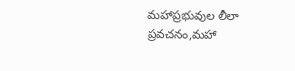మహాప్రభువుల లీలా ప్రవచనం,మహా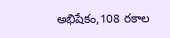అభిషేకం,108 రకాల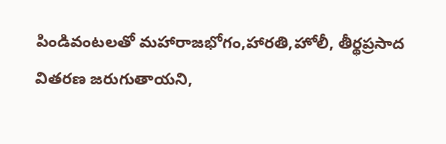పిండివంటలతో మహారాజభోగం,హారతి,హోలీ, తీర్థప్రసాద వితరణ జరుగుతాయని,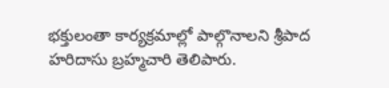భక్తులంతా కార్యక్రమాల్లో పాల్గొనాలని శ్రీపాద హరిదాసు బ్రహ్మచారి తెలిపారు.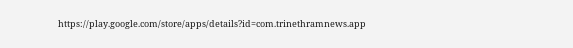https://play.google.com/store/apps/details?id=com.trinethramnews.app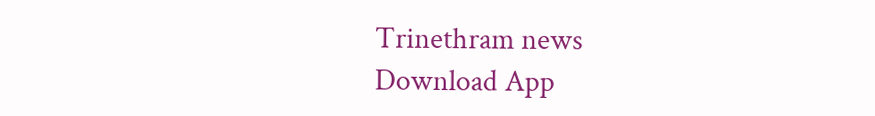Trinethram news
Download App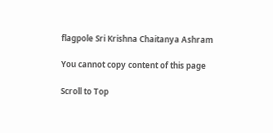flagpole Sri Krishna Chaitanya Ashram

You cannot copy content of this page

Scroll to Top